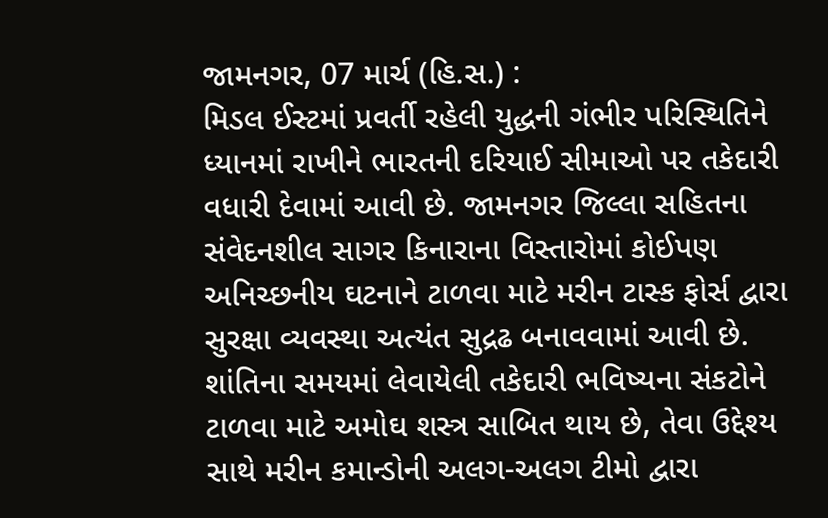જામનગર, 07 માર્ચ (હિ.સ.) :
મિડલ ઈસ્ટમાં પ્રવર્તી રહેલી યુદ્ધની ગંભીર પરિસ્થિતિને ધ્યાનમાં રાખીને ભારતની દરિયાઈ સીમાઓ પર તકેદારી વધારી દેવામાં આવી છે. જામનગર જિલ્લા સહિતના સંવેદનશીલ સાગર કિનારાના વિસ્તારોમાં કોઈપણ અનિચ્છનીય ઘટનાને ટાળવા માટે મરીન ટાસ્ક ફોર્સ દ્વારા સુરક્ષા વ્યવસ્થા અત્યંત સુદ્રઢ બનાવવામાં આવી છે.
શાંતિના સમયમાં લેવાયેલી તકેદારી ભવિષ્યના સંકટોને ટાળવા માટે અમોઘ શસ્ત્ર સાબિત થાય છે, તેવા ઉદ્દેશ્ય સાથે મરીન કમાન્ડોની અલગ-અલગ ટીમો દ્વારા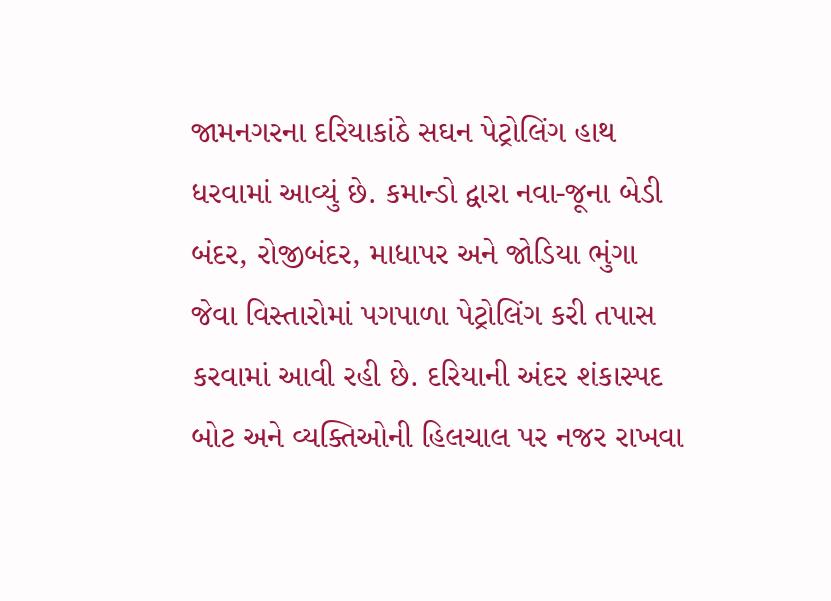જામનગરના દરિયાકાંઠે સઘન પેટ્રોલિંગ હાથ ધરવામાં આવ્યું છે. કમાન્ડો દ્વારા નવા-જૂના બેડી બંદર, રોજીબંદર, માધાપર અને જોડિયા ભુંગા જેવા વિસ્તારોમાં પગપાળા પેટ્રોલિંગ કરી તપાસ કરવામાં આવી રહી છે. દરિયાની અંદર શંકાસ્પદ બોટ અને વ્યક્તિઓની હિલચાલ પર નજર રાખવા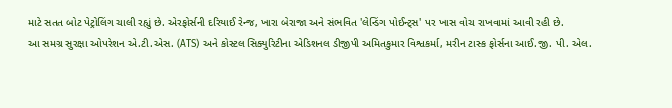માટે સતત બોટ પેટ્રોલિંગ ચાલી રહ્યું છે. એરફોર્સની દરિયાઈ રેન્જ, ખારા બેરાજા અને સંભવિત 'લેન્ડિંગ પોઈન્ટ્સ' પર ખાસ વોચ રાખવામાં આવી રહી છે.
આ સમગ્ર સુરક્ષા ઓપરેશન એ.ટી.એસ. (ATS) અને કોસ્ટલ સિક્યુરિટીના એડિશનલ ડીજીપી અમિતકુમાર વિશ્વકર્મા, મરીન ટાસ્ક ફોર્સના આઈ.જી. પી. એલ.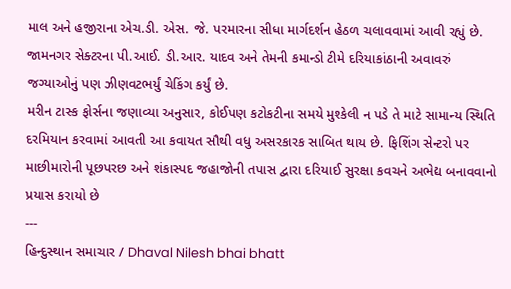માલ અને હજીરાના એચ.ડી. એસ. જે. પરમારના સીધા માર્ગદર્શન હેઠળ ચલાવવામાં આવી રહ્યું છે. જામનગર સેક્ટરના પી.આઈ. ડી.આર. યાદવ અને તેમની કમાન્ડો ટીમે દરિયાકાંઠાની અવાવરું જગ્યાઓનું પણ ઝીણવટભર્યું ચેકિંગ કર્યું છે.
મરીન ટાસ્ક ફોર્સના જણાવ્યા અનુસાર, કોઈપણ કટોકટીના સમયે મુશ્કેલી ન પડે તે માટે સામાન્ય સ્થિતિ દરમિયાન કરવામાં આવતી આ કવાયત સૌથી વધુ અસરકારક સાબિત થાય છે. ફિશિંગ સેન્ટરો પર માછીમારોની પૂછપરછ અને શંકાસ્પદ જહાજોની તપાસ દ્વારા દરિયાઈ સુરક્ષા કવચને અભેદ્ય બનાવવાનો પ્રયાસ કરાયો છે
---
હિન્દુસ્થાન સમાચાર / Dhaval Nilesh bhai bhatt